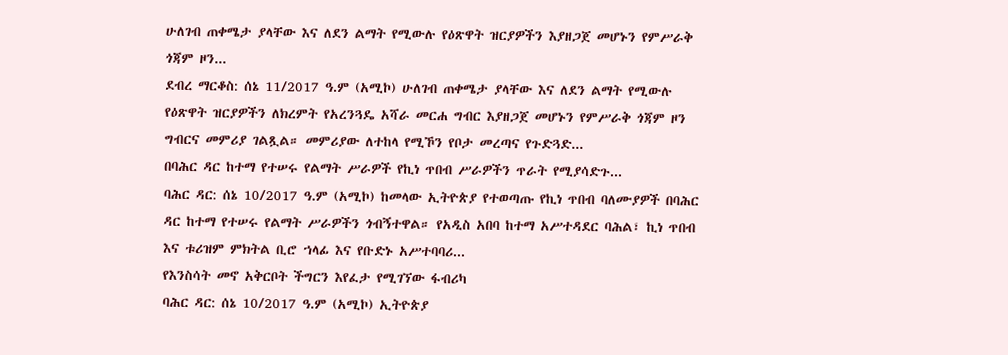ሁለገብ ጠቀሜታ ያላቸው እና ለደን ልማት የሚውሉ የዕጽዋት ዝርያዎችን እያዘጋጀ መሆኑን የምሥራቅ ጎጃም ዞን...
ደብረ ማርቆስ: ሰኔ 11/2017 ዓ.ም (አሚኮ) ሁለገብ ጠቀሜታ ያላቸው እና ለደን ልማት የሚውሉ የዕጽዋት ዝርያዎችን ለክረምት የአረንጓዴ አሻራ መርሐ ግብር እያዘጋጀ መሆኑን የምሥራቅ ጎጃም ዞን ግብርና መምሪያ ገልጿል። መምሪያው ለተከላ የሚኾን የቦታ መረጣና የጉድጓድ...
በባሕር ዳር ከተማ የተሠሩ የልማት ሥራዎች የኪነ ጥበብ ሥራዎችን ጥራት የሚያሳድጉ...
ባሕር ዳር: ሰኔ 10/2017 ዓ.ም (አሚኮ) ከመላው ኢትዮጵያ የተወጣጡ የኪነ ጥበብ ባለሙያዎች በባሕር ዳር ከተማ የተሠሩ የልማት ሥራዎችን ጎብኝተዋል። የአዲስ አበባ ከተማ አሥተዳደር ባሕል፣ ኪነ ጥበብ እና ቱሪዝም ምክትል ቢሮ ኀላፊ እና የቡድኑ አሥተባባሪ...
የእንስሳት መኖ አቅርቦት ችግርን እየፈታ የሚገኘው ፋብሪካ
ባሕር ዳር: ሰኔ 10/2017 ዓ.ም (አሚኮ) ኢትዮጵያ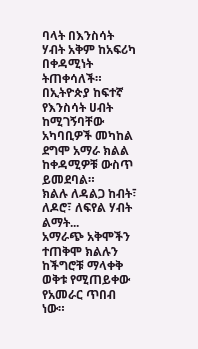ባላት በእንስሳት ሃብት አቅም ከአፍሪካ በቀዳሚነት ትጠቀሳለች። በኢትዮጵያ ከፍተኛ የእንስሳት ሀብት ከሚገኝባቸው አካባቢዎች መካከል ደግሞ አማራ ክልል ከቀዳሚዎቹ ውስጥ ይመደባል።
ክልሉ ለዳልጋ ከብት፣ ለዶሮ፣ ለፍየል ሃብት ልማት...
አማራጭ አቅሞችን ተጠቅሞ ክልሉን ከችግሮቹ ማላቀቅ ወቅቱ የሚጠይቀው የአመራር ጥበብ ነው።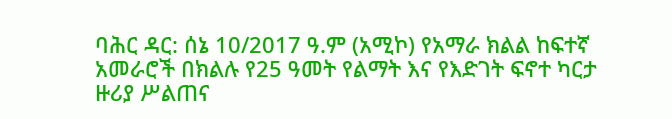ባሕር ዳር: ሰኔ 10/2017 ዓ.ም (አሚኮ) የአማራ ክልል ከፍተኛ አመራሮች በክልሉ የ25 ዓመት የልማት እና የእድገት ፍኖተ ካርታ ዙሪያ ሥልጠና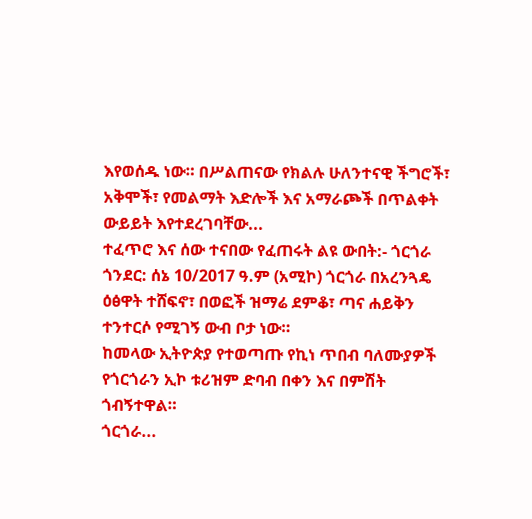እየወሰዱ ነው። በሥልጠናው የክልሉ ሁለንተናዊ ችግሮች፣ አቅሞች፣ የመልማት እድሎች እና አማራጮች በጥልቀት ውይይት እየተደረገባቸው...
ተፈጥሮ እና ሰው ተናበው የፈጠሩት ልዩ ውበት:- ጎርጎራ
ጎንደር: ሰኔ 10/2017 ዓ.ም (አሚኮ) ጎርጎራ በአረንጓዴ ዕፅዋት ተሸፍኖ፣ በወፎች ዝማሬ ደምቆ፣ ጣና ሐይቅን ተንተርሶ የሚገኝ ውብ ቦታ ነው።
ከመላው ኢትዮጵያ የተወጣጡ የኪነ ጥበብ ባለሙያዎች የጎርጎራን ኢኮ ቱሪዝም ድባብ በቀን እና በምሽት ጎብኝተዋል።
ጎርጎራ...